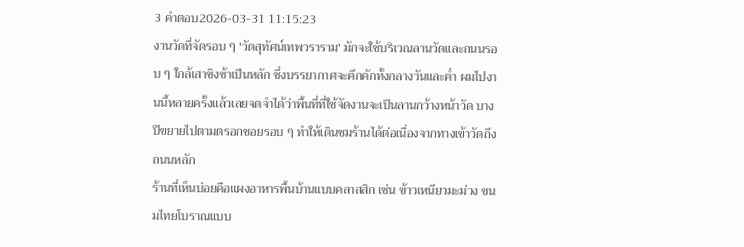3 คำตอบ2026-03-31 11:15:23
งานวัดที่จัดรอบ ๆ 'วัดสุทัศน์เทพวราราม' มักจะใช้บริเวณลานวัดและถนนรอบ ๆ ใกล้เสาชิงช้าเป็นหลัก ซึ่งบรรยากาศจะคึกคักทั้งกลางวันและค่ำ ผมไปงานนี้หลายครั้งแล้วเลยจดจำได้ว่าพื้นที่ที่ใช้จัดงานจะเป็นลานกว้างหน้าวัด บางปีขยายไปตามตรอกซอยรอบ ๆ ทำให้เดินชมร้านได้ต่อเนื่องจากทางเข้าวัดถึงถนนหลัก
ร้านที่เห็นบ่อยคือแผงอาหารพื้นบ้านแบบคลาสสิก เช่น ข้าวเหนียวมะม่วง ขนมไทยโบราณแบบ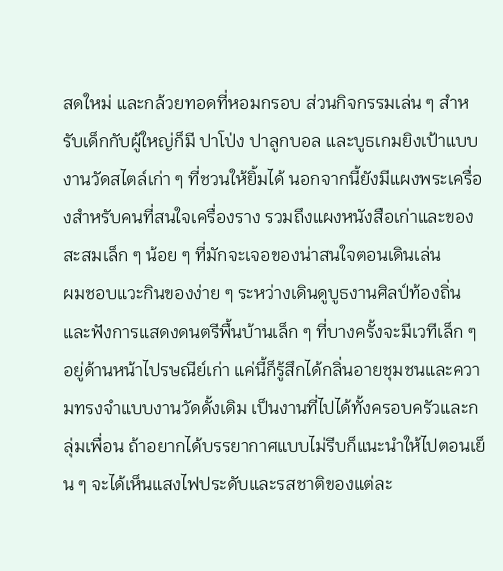สดใหม่ และกล้วยทอดที่หอมกรอบ ส่วนกิจกรรมเล่น ๆ สำหรับเด็กกับผู้ใหญ่ก็มี ปาโป่ง ปาลูกบอล และบูธเกมยิงเป้าแบบงานวัดสไตล์เก่า ๆ ที่ชวนให้ยิ้มได้ นอกจากนี้ยังมีแผงพระเครื่องสำหรับคนที่สนใจเครื่องราง รวมถึงแผงหนังสือเก่าและของสะสมเล็ก ๆ น้อย ๆ ที่มักจะเจอของน่าสนใจตอนเดินเล่น
ผมชอบแวะกินของง่าย ๆ ระหว่างเดินดูบูธงานศิลป์ท้องถิ่นและฟังการแสดงดนตรีพื้นบ้านเล็ก ๆ ที่บางครั้งจะมีเวทีเล็ก ๆ อยู่ด้านหน้าไปรษณีย์เก่า แค่นี้ก็รู้สึกได้กลิ่นอายชุมชนและความทรงจำแบบงานวัดดั้งเดิม เป็นงานที่ไปได้ทั้งครอบครัวและกลุ่มเพื่อน ถ้าอยากได้บรรยากาศแบบไม่รีบก็แนะนำให้ไปตอนเย็น ๆ จะได้เห็นแสงไฟประดับและรสชาติของแต่ละ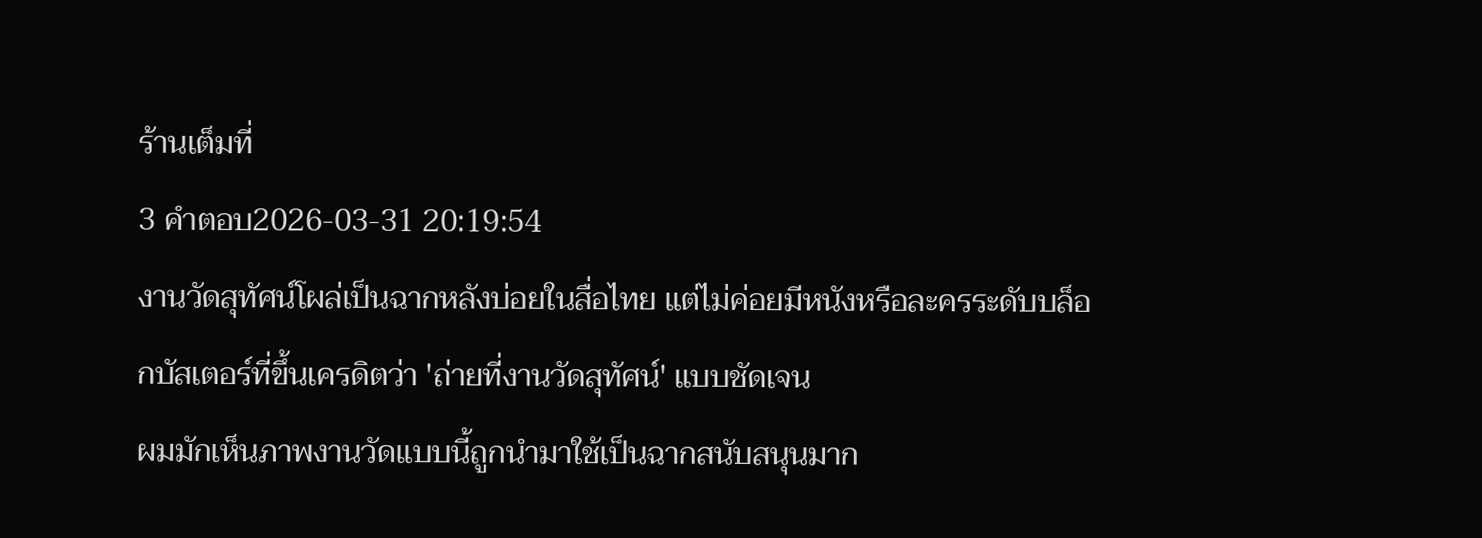ร้านเต็มที่
3 คำตอบ2026-03-31 20:19:54
งานวัดสุทัศน์โผล่เป็นฉากหลังบ่อยในสื่อไทย แต่ไม่ค่อยมีหนังหรือละครระดับบล็อกบัสเตอร์ที่ขึ้นเครดิตว่า 'ถ่ายที่งานวัดสุทัศน์' แบบชัดเจน
ผมมักเห็นภาพงานวัดแบบนี้ถูกนำมาใช้เป็นฉากสนับสนุนมาก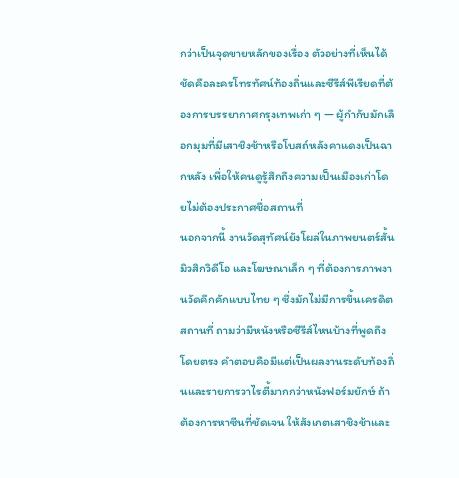กว่าเป็นจุดขายหลักของเรื่อง ตัวอย่างที่เห็นได้ชัดคือละครโทรทัศน์ท้องถิ่นและซีรีส์พีเรียดที่ต้องการบรรยากาศกรุงเทพเก่า ๆ — ผู้กำกับมักเลือกมุมที่มีเสาชิงช้าหรือโบสถ์หลังคาแดงเป็นฉากหลัง เพื่อให้คนดูรู้สึกถึงความเป็นเมืองเก่าโดยไม่ต้องประกาศชื่อสถานที่
นอกจากนี้ งานวัดสุทัศน์ยังโผล่ในภาพยนตร์สั้น มิวสิกวิดีโอ และโฆษณาเล็ก ๆ ที่ต้องการภาพงานวัดคึกคักแบบไทย ๆ ซึ่งมักไม่มีการขึ้นเครดิตสถานที่ ถามว่ามีหนังหรือซีรีส์ไหนบ้างที่พูดถึงโดยตรง คำตอบคือมีแต่เป็นผลงานระดับท้องถิ่นและรายการวาไรตี้มากกว่าหนังฟอร์มยักษ์ ถ้าต้องการหาซีนที่ชัดเจน ให้สังเกตเสาชิงช้าและ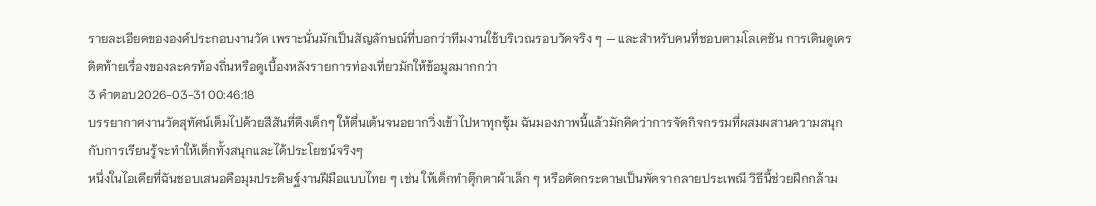รายละเอียดขององค์ประกอบงานวัด เพราะนั่นมักเป็นสัญลักษณ์ที่บอกว่าทีมงานใช้บริเวณรอบวัดจริง ๆ — และสำหรับคนที่ชอบตามโลเคชัน การเดินดูเครดิตท้ายเรื่องของละครท้องถิ่นหรือดูเบื้องหลังรายการท่องเที่ยวมักให้ข้อมูลมากกว่า
3 คำตอบ2026-03-31 00:46:18
บรรยากาศงานวัดสุทัศน์เต็มไปด้วยสีสันที่ดึงเด็กๆ ให้ตื่นเต้นจนอยากวิ่งเข้าไปหาทุกซุ้ม ฉันมองภาพนี้แล้วมักคิดว่าการจัดกิจกรรมที่ผสมผสานความสนุกกับการเรียนรู้จะทำให้เด็กทั้งสนุกและได้ประโยชน์จริงๆ
หนึ่งในไอเดียที่ฉันชอบเสนอคือมุมประดิษฐ์งานฝีมือแบบไทย ๆ เช่น ให้เด็กทำตุ๊กตาผ้าเล็ก ๆ หรือตัดกระดาษเป็นพัดจากลายประเพณี วิธีนี้ช่วยฝึกกล้าม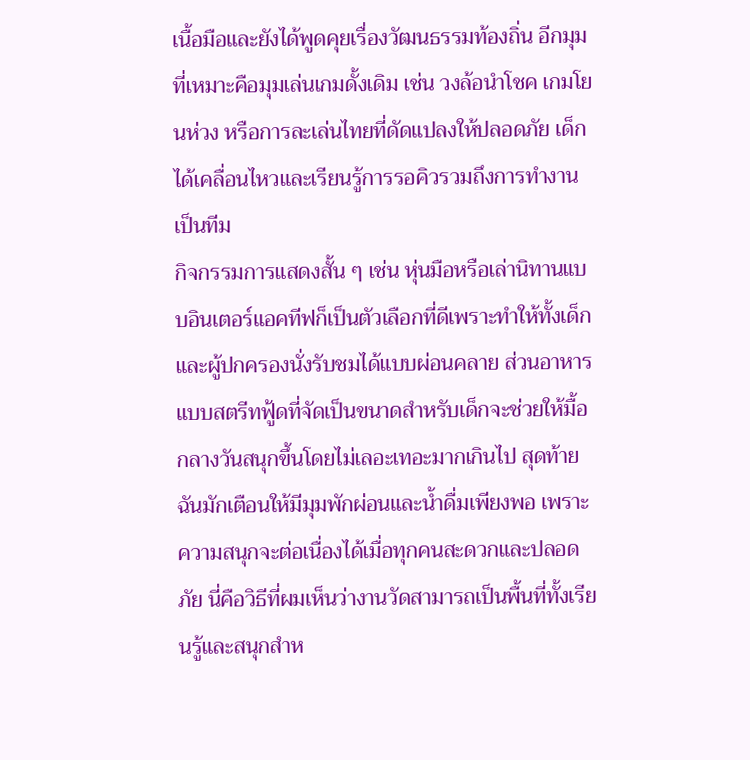เนื้อมือและยังได้พูดคุยเรื่องวัฒนธรรมท้องถิ่น อีกมุมที่เหมาะคือมุมเล่นเกมดั้งเดิม เช่น วงล้อนำโชค เกมโยนห่วง หรือการละเล่นไทยที่ดัดแปลงให้ปลอดภัย เด็กได้เคลื่อนไหวและเรียนรู้การรอคิวรวมถึงการทำงานเป็นทีม
กิจกรรมการแสดงสั้น ๆ เช่น หุ่นมือหรือเล่านิทานแบบอินเตอร์แอคทีฟก็เป็นตัวเลือกที่ดีเพราะทำให้ทั้งเด็กและผู้ปกครองนั่งรับชมได้แบบผ่อนคลาย ส่วนอาหารแบบสตรีทฟู้ดที่จัดเป็นขนาดสำหรับเด็กจะช่วยให้มื้อกลางวันสนุกขึ้นโดยไม่เลอะเทอะมากเกินไป สุดท้ายฉันมักเตือนให้มีมุมพักผ่อนและน้ำดื่มเพียงพอ เพราะความสนุกจะต่อเนื่องได้เมื่อทุกคนสะดวกและปลอดภัย นี่คือวิธีที่ผมเห็นว่างานวัดสามารถเป็นพื้นที่ทั้งเรียนรู้และสนุกสำห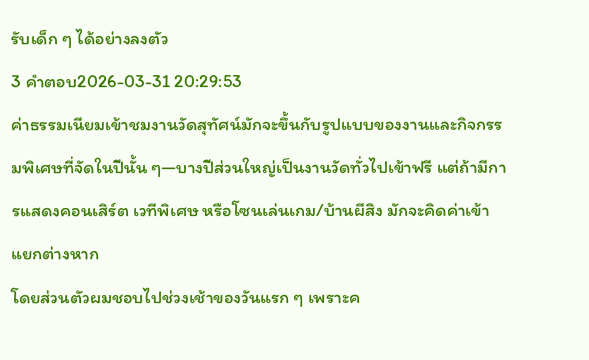รับเด็ก ๆ ได้อย่างลงตัว
3 คำตอบ2026-03-31 20:29:53
ค่าธรรมเนียมเข้าชมงานวัดสุทัศน์มักจะขึ้นกับรูปแบบของงานและกิจกรรมพิเศษที่จัดในปีนั้น ๆ—บางปีส่วนใหญ่เป็นงานวัดทั่วไปเข้าฟรี แต่ถ้ามีการแสดงคอนเสิร์ต เวทีพิเศษ หรือโซนเล่นเกม/บ้านผีสิง มักจะคิดค่าเข้าแยกต่างหาก
โดยส่วนตัวผมชอบไปช่วงเช้าของวันแรก ๆ เพราะค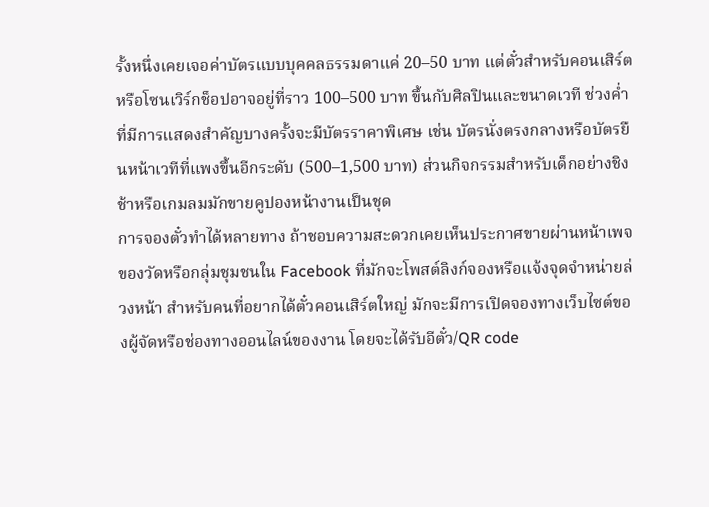รั้งหนึ่งเคยเจอค่าบัตรแบบบุคคลธรรมดาแค่ 20–50 บาท แต่ตั๋วสำหรับคอนเสิร์ตหรือโซนเวิร์กช็อปอาจอยู่ที่ราว 100–500 บาท ขึ้นกับศิลปินและขนาดเวที ช่วงค่ำที่มีการแสดงสำคัญบางครั้งจะมีบัตรราคาพิเศษ เช่น บัตรนั่งตรงกลางหรือบัตรยืนหน้าเวทีที่แพงขึ้นอีกระดับ (500–1,500 บาท) ส่วนกิจกรรมสำหรับเด็กอย่างชิงช้าหรือเกมลมมักขายคูปองหน้างานเป็นชุด
การจองตั๋วทำได้หลายทาง ถ้าชอบความสะดวกเคยเห็นประกาศขายผ่านหน้าเพจของวัดหรือกลุ่มชุมชนใน Facebook ที่มักจะโพสต์ลิงก์จองหรือแจ้งจุดจำหน่ายล่วงหน้า สำหรับคนที่อยากได้ตั๋วคอนเสิร์ตใหญ่ มักจะมีการเปิดจองทางเว็บไซต์ของผู้จัดหรือช่องทางออนไลน์ของงาน โดยจะได้รับอีตั๋ว/QR code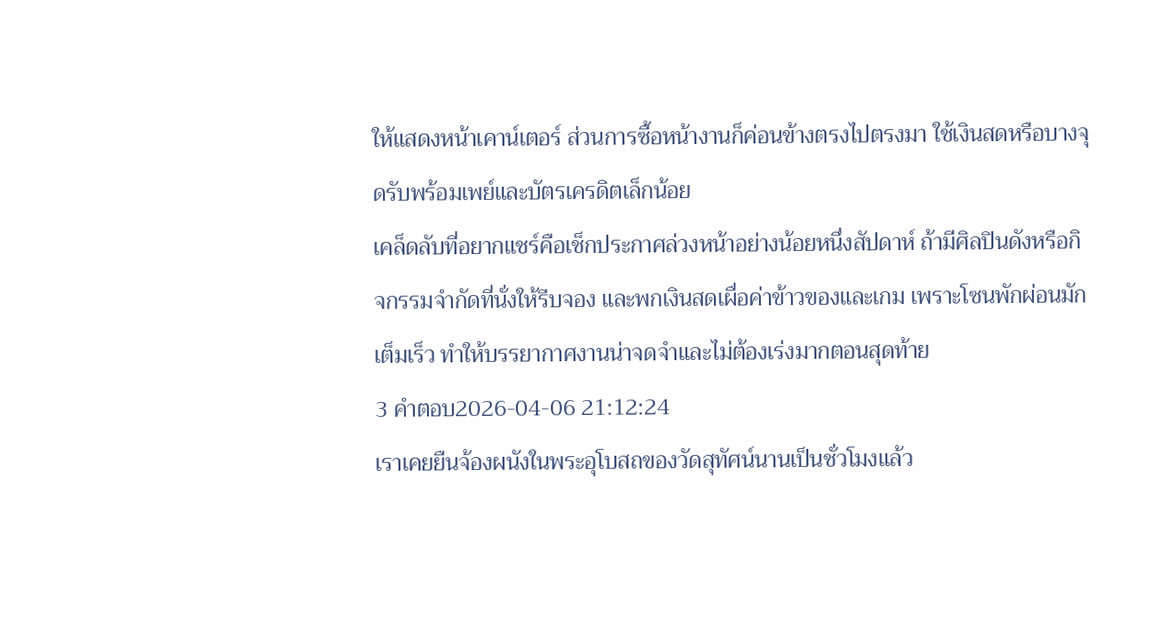ให้แสดงหน้าเคาน์เตอร์ ส่วนการซื้อหน้างานก็ค่อนข้างตรงไปตรงมา ใช้เงินสดหรือบางจุดรับพร้อมเพย์และบัตรเครดิตเล็กน้อย
เคล็ดลับที่อยากแชร์คือเช็กประกาศล่วงหน้าอย่างน้อยหนึ่งสัปดาห์ ถ้ามีศิลปินดังหรือกิจกรรมจำกัดที่นั่งให้รีบจอง และพกเงินสดเผื่อค่าข้าวของและเกม เพราะโซนพักผ่อนมักเต็มเร็ว ทำให้บรรยากาศงานน่าจดจำและไม่ต้องเร่งมากตอนสุดท้าย
3 คำตอบ2026-04-06 21:12:24
เราเคยยืนจ้องผนังในพระอุโบสถของวัดสุทัศน์นานเป็นชั่วโมงแล้ว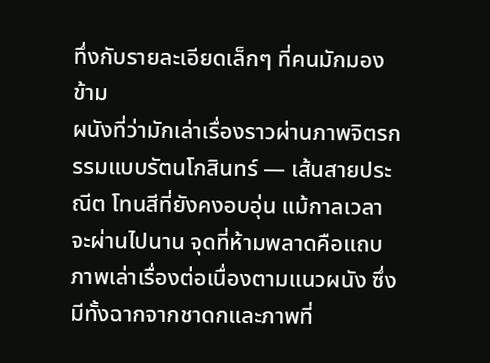ทึ่งกับรายละเอียดเล็กๆ ที่คนมักมองข้าม
ผนังที่ว่ามักเล่าเรื่องราวผ่านภาพจิตรกรรมแบบรัตนโกสินทร์ — เส้นสายประณีต โทนสีที่ยังคงอบอุ่น แม้กาลเวลาจะผ่านไปนาน จุดที่ห้ามพลาดคือแถบภาพเล่าเรื่องต่อเนื่องตามแนวผนัง ซึ่งมีทั้งฉากจากชาดกและภาพที่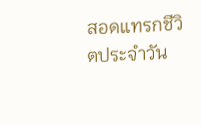สอดแทรกชีวิตประจำวัน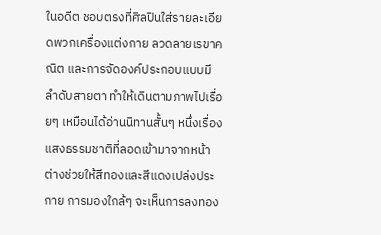ในอดีต ชอบตรงที่ศิลปินใส่รายละเอียดพวกเครื่องแต่งกาย ลวดลายเรขาคณิต และการจัดองค์ประกอบแบบมีลำดับสายตา ทำให้เดินตามภาพไปเรื่อยๆ เหมือนได้อ่านนิทานสั้นๆ หนึ่งเรื่อง
แสงธรรมชาติที่ลอดเข้ามาจากหน้าต่างช่วยให้สีทองและสีแดงเปล่งประกาย การมองใกล้ๆ จะเห็นการลงทอง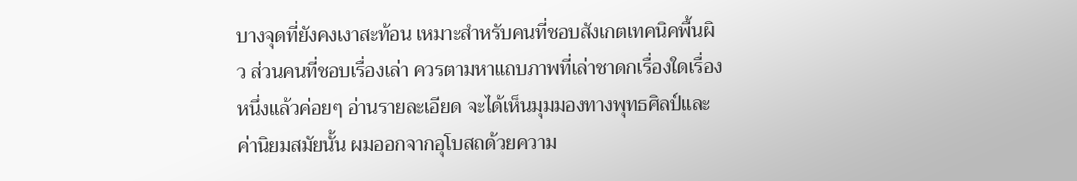บางจุดที่ยังคงเงาสะท้อน เหมาะสำหรับคนที่ชอบสังเกตเทคนิคพื้นผิว ส่วนคนที่ชอบเรื่องเล่า ควรตามหาแถบภาพที่เล่าชาดกเรื่องใดเรื่องหนึ่งแล้วค่อยๆ อ่านรายละเอียด จะได้เห็นมุมมองทางพุทธศิลป์และค่านิยมสมัยนั้น ผมออกจากอุโบสถด้วยความ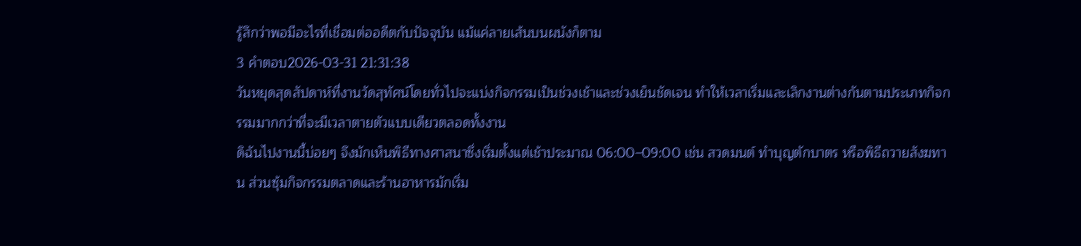รู้สึกว่าพอมีอะไรที่เชื่อมต่ออดีตกับปัจจุบัน แม้แค่ลายเส้นบนผนังก็ตาม
3 คำตอบ2026-03-31 21:31:38
วันหยุดสุดสัปดาห์ที่งานวัดสุทัศน์โดยทั่วไปจะแบ่งกิจกรรมเป็นช่วงเช้าและช่วงเย็นชัดเจน ทำให้เวลาเริ่มและเลิกงานต่างกันตามประเภทกิจกรรมมากกว่าที่จะมีเวลาตายตัวแบบเดียวตลอดทั้งงาน
ดิฉันไปงานนี้บ่อยๆ จึงมักเห็นพิธีทางศาสนาซึ่งเริ่มตั้งแต่เช้าประมาณ 06:00–09:00 เช่น สวดมนต์ ทำบุญตักบาตร หรือพิธีถวายสังฆทาน ส่วนซุ้มกิจกรรมตลาดและร้านอาหารมักเริ่ม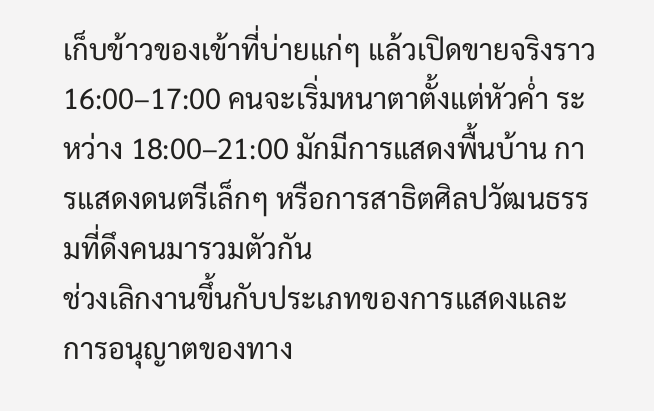เก็บข้าวของเข้าที่บ่ายแก่ๆ แล้วเปิดขายจริงราว 16:00–17:00 คนจะเริ่มหนาตาตั้งแต่หัวค่ำ ระหว่าง 18:00–21:00 มักมีการแสดงพื้นบ้าน การแสดงดนตรีเล็กๆ หรือการสาธิตศิลปวัฒนธรรมที่ดึงคนมารวมตัวกัน
ช่วงเลิกงานขึ้นกับประเภทของการแสดงและการอนุญาตของทาง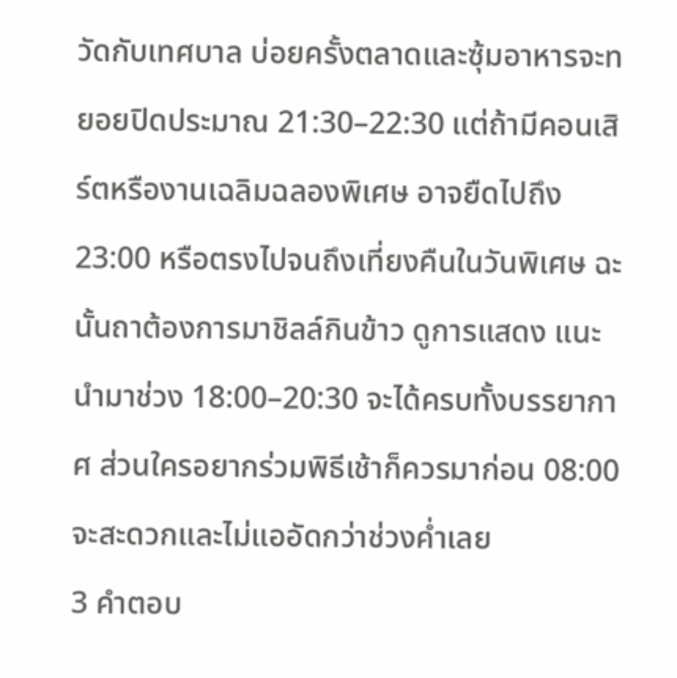วัดกับเทศบาล บ่อยครั้งตลาดและซุ้มอาหารจะทยอยปิดประมาณ 21:30–22:30 แต่ถ้ามีคอนเสิร์ตหรืองานเฉลิมฉลองพิเศษ อาจยืดไปถึง 23:00 หรือตรงไปจนถึงเที่ยงคืนในวันพิเศษ ฉะนั้นถาต้องการมาชิลล์กินข้าว ดูการแสดง แนะนำมาช่วง 18:00–20:30 จะได้ครบทั้งบรรยากาศ ส่วนใครอยากร่วมพิธีเช้าก็ควรมาก่อน 08:00 จะสะดวกและไม่แออัดกว่าช่วงค่ำเลย
3 คำตอบ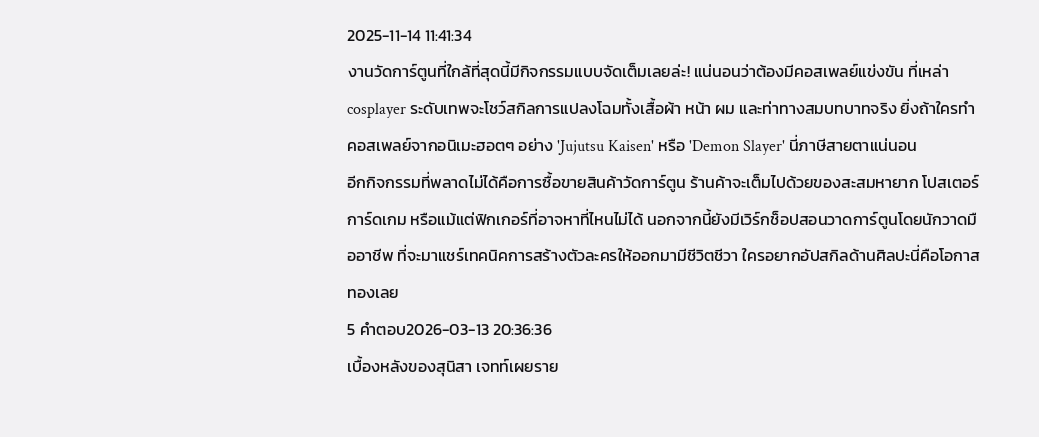2025-11-14 11:41:34
งานวัดการ์ตูนที่ใกล้ที่สุดนี้มีกิจกรรมแบบจัดเต็มเลยล่ะ! แน่นอนว่าต้องมีคอสเพลย์แข่งขัน ที่เหล่า cosplayer ระดับเทพจะโชว์สกิลการแปลงโฉมทั้งเสื้อผ้า หน้า ผม และท่าทางสมบทบาทจริง ยิ่งถ้าใครทำคอสเพลย์จากอนิเมะฮอตๆ อย่าง 'Jujutsu Kaisen' หรือ 'Demon Slayer' นี่ภาษีสายตาแน่นอน
อีกกิจกรรมที่พลาดไม่ได้คือการซื้อขายสินค้าวัดการ์ตูน ร้านค้าจะเต็มไปด้วยของสะสมหายาก โปสเตอร์ การ์ดเกม หรือแม้แต่ฟิกเกอร์ที่อาจหาที่ไหนไม่ได้ นอกจากนี้ยังมีเวิร์กช็อปสอนวาดการ์ตูนโดยนักวาดมืออาชีพ ที่จะมาแชร์เทคนิคการสร้างตัวละครให้ออกมามีชีวิตชีวา ใครอยากอัปสกิลด้านศิลปะนี่คือโอกาสทองเลย
5 คำตอบ2026-03-13 20:36:36
เบื้องหลังของสุนิสา เจทท์เผยราย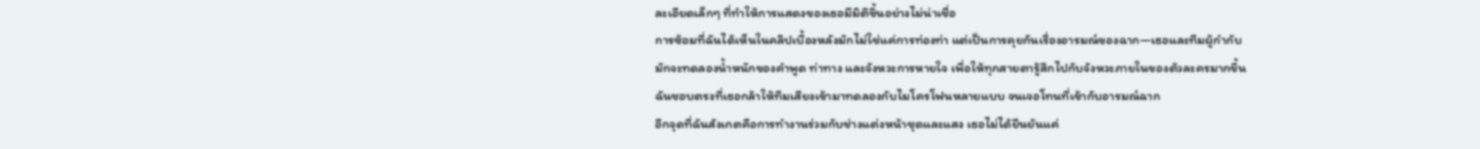ละเอียดเล็กๆ ที่ทำให้การแสดงของเธอมีมิติขึ้นอย่างไม่น่าเชื่อ
การซ้อมที่ฉันได้เห็นในคลิปเบื้องหลังมักไม่ใช่แค่การท่องท่า แต่เป็นการคุยกันเรื่องอารมณ์ของฉาก—เธอและทีมผู้กำกับมักจะทดลองน้ำหนักของคำพูด ท่าทาง และจังหวะการหายใจ เพื่อให้ทุกสายตารู้สึกไปกับจังหวะภายในของตัวละครมากขึ้น ฉันชอบตรงที่เธอกล้าให้ทีมเสียงเข้ามาทดลองกับไมโครโฟนหลายแบบ จนเจอโทนที่เข้ากับอารมณ์ฉาก
อีกจุดที่ฉันสังเกตคือการทำงานร่วมกับช่างแต่งหน้าชุดและแสง เธอไม่ได้ยืนยันแค่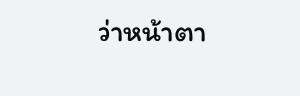ว่าหน้าตา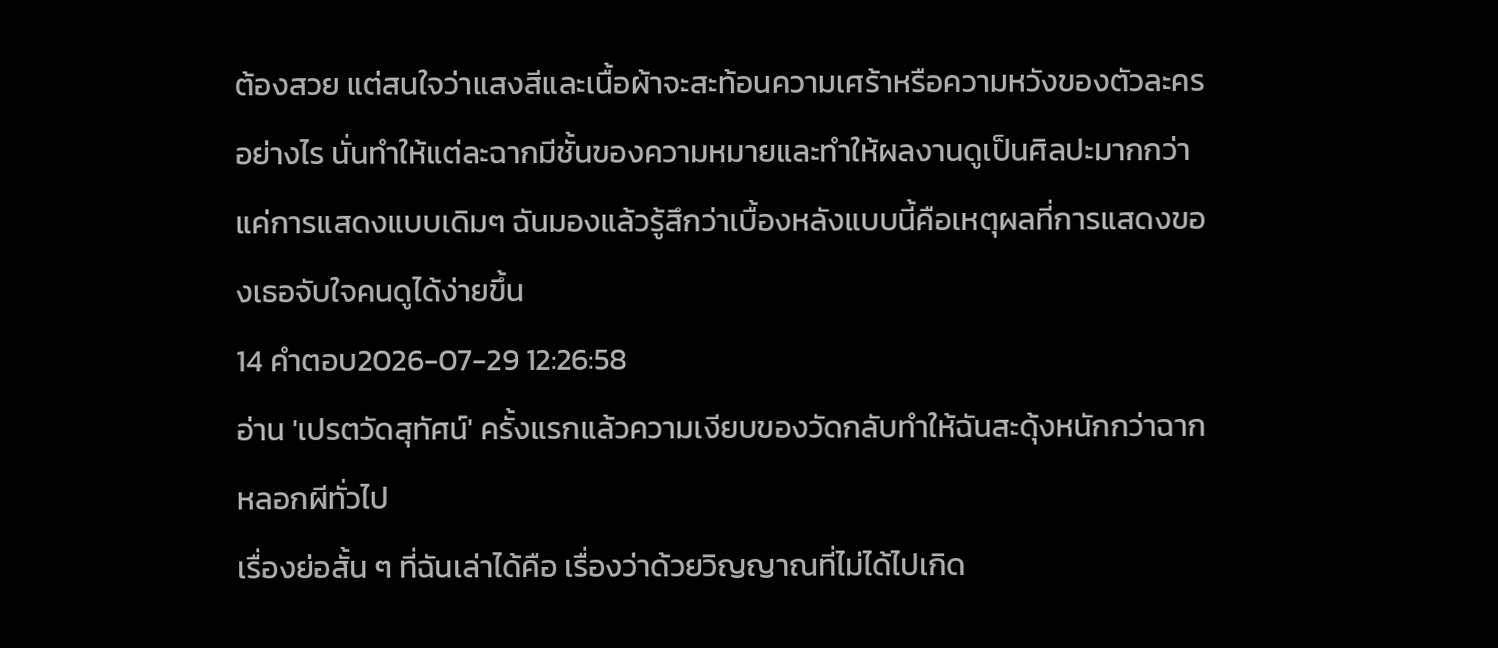ต้องสวย แต่สนใจว่าแสงสีและเนื้อผ้าจะสะท้อนความเศร้าหรือความหวังของตัวละครอย่างไร นั่นทำให้แต่ละฉากมีชั้นของความหมายและทำให้ผลงานดูเป็นศิลปะมากกว่าแค่การแสดงแบบเดิมๆ ฉันมองแล้วรู้สึกว่าเบื้องหลังแบบนี้คือเหตุผลที่การแสดงของเธอจับใจคนดูได้ง่ายขึ้น
14 คำตอบ2026-07-29 12:26:58
อ่าน 'เปรตวัดสุทัศน์' ครั้งแรกแล้วความเงียบของวัดกลับทำให้ฉันสะดุ้งหนักกว่าฉากหลอกผีทั่วไป
เรื่องย่อสั้น ๆ ที่ฉันเล่าได้คือ เรื่องว่าด้วยวิญญาณที่ไม่ได้ไปเกิด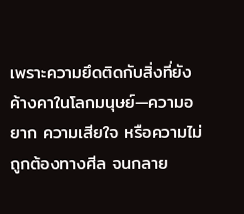เพราะความยึดติดกับสิ่งที่ยังค้างคาในโลกมนุษย์—ความอยาก ความเสียใจ หรือความไม่ถูกต้องทางศีล จนกลาย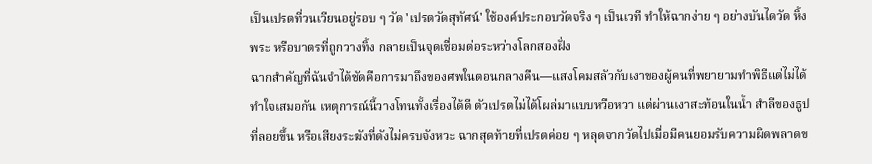เป็นเปรตที่วนเวียนอยู่รอบ ๆ วัด 'เปรตวัดสุทัศน์' ใช้องค์ประกอบวัดจริง ๆ เป็นเวที ทำให้ฉากง่าย ๆ อย่างบันไดวัด หิ้งพระ หรือบาตรที่ถูกวางทิ้ง กลายเป็นจุดเชื่อมต่อระหว่างโลกสองฝั่ง
ฉากสำคัญที่ฉันจำได้ชัดคือการมาถึงของศพในตอนกลางคืน—แสงโคมสลัวกับเงาของผู้คนที่พยายามทำพิธีแต่ไม่ได้ทำใจเสมอกัน เหตุการณ์นี้วางโทนทั้งเรื่องได้ดี ตัวเปรตไม่ได้โผล่มาแบบหวือหวา แต่ผ่านเงาสะท้อนในน้ำ สำลีของธูปที่ลอยขึ้น หรือเสียงระฆังที่ดังไม่ครบจังหวะ ฉากสุดท้ายที่เปรตค่อย ๆ หลุดจากวัดไปเมื่อมีคนยอมรับความผิดพลาดข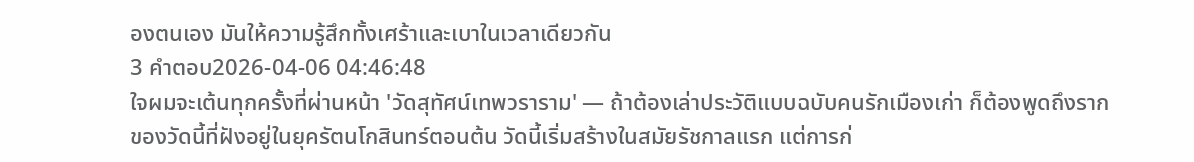องตนเอง มันให้ความรู้สึกทั้งเศร้าและเบาในเวลาเดียวกัน
3 คำตอบ2026-04-06 04:46:48
ใจผมจะเต้นทุกครั้งที่ผ่านหน้า 'วัดสุทัศน์เทพวราราม' — ถ้าต้องเล่าประวัติแบบฉบับคนรักเมืองเก่า ก็ต้องพูดถึงรากของวัดนี้ที่ฝังอยู่ในยุครัตนโกสินทร์ตอนต้น วัดนี้เริ่มสร้างในสมัยรัชกาลแรก แต่การก่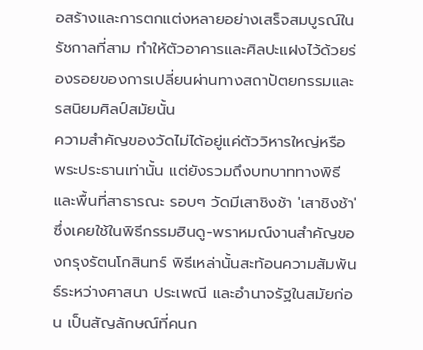อสร้างและการตกแต่งหลายอย่างเสร็จสมบูรณ์ในรัชกาลที่สาม ทำให้ตัวอาคารและศิลปะแฝงไว้ด้วยร่องรอยของการเปลี่ยนผ่านทางสถาปัตยกรรมและรสนิยมศิลป์สมัยนั้น
ความสำคัญของวัดไม่ได้อยู่แค่ตัววิหารใหญ่หรือพระประธานเท่านั้น แต่ยังรวมถึงบทบาททางพิธีและพื้นที่สาธารณะ รอบๆ วัดมีเสาชิงช้า 'เสาชิงช้า' ซึ่งเคยใช้ในพิธีกรรมฮินดู-พราหมณ์งานสำคัญของกรุงรัตนโกสินทร์ พิธีเหล่านั้นสะท้อนความสัมพันธ์ระหว่างศาสนา ประเพณี และอำนาจรัฐในสมัยก่อน เป็นสัญลักษณ์ที่คนก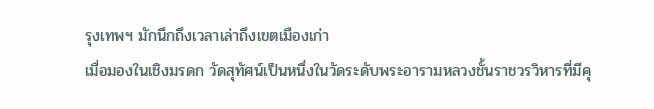รุงเทพฯ มักนึกถึงเวลาเล่าถึงเขตเมืองเก่า
เมื่อมองในเชิงมรดก วัดสุทัศน์เป็นหนึ่งในวัดระดับพระอารามหลวงชั้นราชวรวิหารที่มีคุ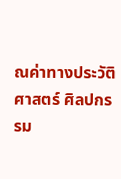ณค่าทางประวัติศาสตร์ ศิลปกรรม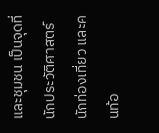และชุมชน เป็นจุดที่นักประวัติศาสตร์ นักท่องเที่ยว และคนท้อ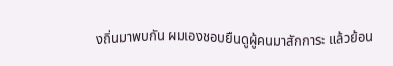งถิ่นมาพบกัน ผมเองชอบยืนดูผู้คนมาสักการะ แล้วย้อน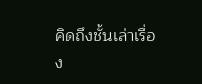คิดถึงชั้นเล่าเรื่อง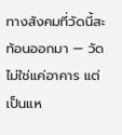ทางสังคมที่วัดนี้สะท้อนออกมา — วัดไม่ใช่แค่อาคาร แต่เป็นแห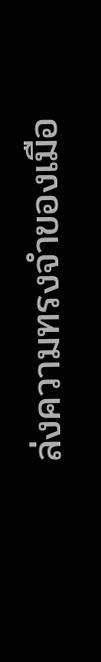ล่งความทรงจำของเมือ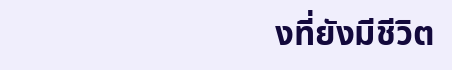งที่ยังมีชีวิต